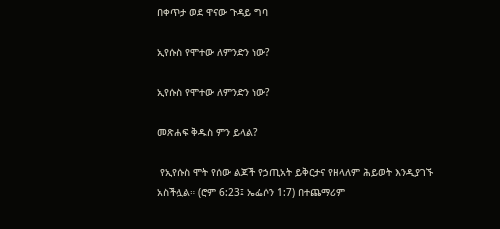በቀጥታ ወደ ዋናው ጉዳይ ግባ

ኢየሱስ የሞተው ለምንድን ነው?

ኢየሱስ የሞተው ለምንድን ነው?

መጽሐፍ ቅዱስ ምን ይላል?

 የኢየሱስ ሞት የሰው ልጆች የኃጢአት ይቅርታና የዘላለም ሕይወት እንዲያገኙ አስችሏል። (ሮም 6:23፤ ኤፌሶን 1:7) በተጨማሪም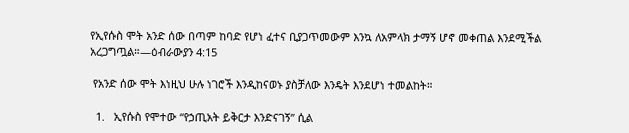የኢየሱስ ሞት አንድ ሰው በጣም ከባድ የሆነ ፈተና ቢያጋጥመውም እንኳ ለአምላክ ታማኝ ሆኖ መቀጠል እንደሚችል አረጋግጧል።—ዕብራውያን 4:15

 የአንድ ሰው ሞት እነዚህ ሁሉ ነገሮች እንዲከናወኑ ያስቻለው እንዴት እንደሆነ ተመልከት።

  1.   ኢየሱስ የሞተው “የኃጢአት ይቅርታ እንድናገኝ” ሲል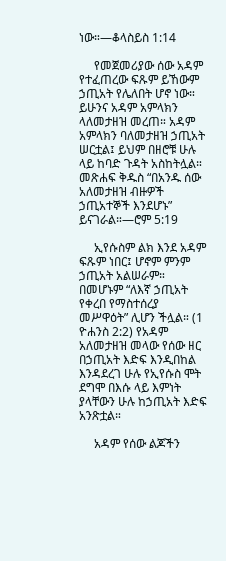ነው።—ቆላስይስ 1:14

     የመጀመሪያው ሰው አዳም የተፈጠረው ፍጹም ይኸውም ኃጢአት የሌለበት ሆኖ ነው። ይሁንና አዳም አምላክን ላለመታዘዝ መረጠ። አዳም አምላክን ባለመታዘዝ ኃጢአት ሠርቷል፤ ይህም በዘሮቹ ሁሉ ላይ ከባድ ጉዳት አስከትሏል። መጽሐፍ ቅዱስ “በአንዱ ሰው አለመታዘዝ ብዙዎች ኃጢአተኞች እንደሆኑ” ይናገራል።—ሮም 5:19

     ኢየሱስም ልክ እንደ አዳም ፍጹም ነበር፤ ሆኖም ምንም ኃጢአት አልሠራም። በመሆኑም “ለእኛ ኃጢአት የቀረበ የማስተሰረያ መሥዋዕት” ሊሆን ችሏል። (1 ዮሐንስ 2:2) የአዳም አለመታዘዝ መላው የሰው ዘር በኃጢአት እድፍ እንዲበከል እንዳደረገ ሁሉ የኢየሱስ ሞት ደግሞ በእሱ ላይ እምነት ያላቸውን ሁሉ ከኃጢአት እድፍ አንጽቷል።

     አዳም የሰው ልጆችን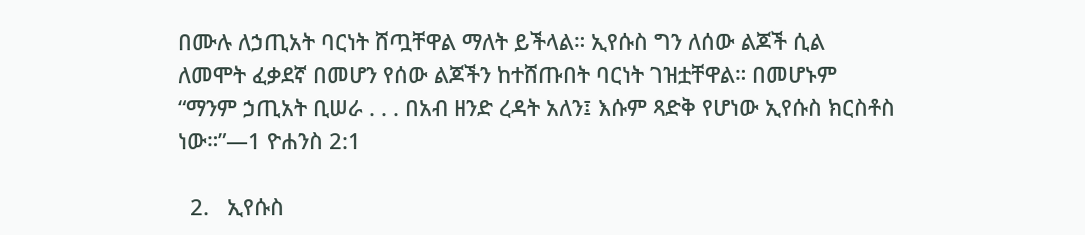በሙሉ ለኃጢአት ባርነት ሸጧቸዋል ማለት ይችላል። ኢየሱስ ግን ለሰው ልጆች ሲል ለመሞት ፈቃደኛ በመሆን የሰው ልጆችን ከተሸጡበት ባርነት ገዝቷቸዋል። በመሆኑም “ማንም ኃጢአት ቢሠራ . . . በአብ ዘንድ ረዳት አለን፤ እሱም ጻድቅ የሆነው ኢየሱስ ክርስቶስ ነው።”—1 ዮሐንስ 2:1

  2.   ኢየሱስ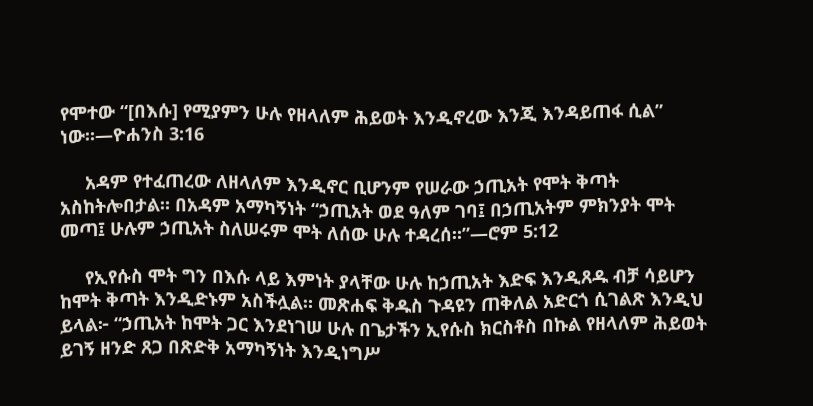የሞተው “[በእሱ] የሚያምን ሁሉ የዘላለም ሕይወት እንዲኖረው እንጂ እንዳይጠፋ ሲል” ነው።—ዮሐንስ 3:16

     አዳም የተፈጠረው ለዘላለም እንዲኖር ቢሆንም የሠራው ኃጢአት የሞት ቅጣት አስከትሎበታል። በአዳም አማካኝነት “ኃጢአት ወደ ዓለም ገባ፤ በኃጢአትም ምክንያት ሞት መጣ፤ ሁሉም ኃጢአት ስለሠሩም ሞት ለሰው ሁሉ ተዳረሰ።”—ሮም 5:12

     የኢየሱስ ሞት ግን በእሱ ላይ እምነት ያላቸው ሁሉ ከኃጢአት እድፍ እንዲጸዱ ብቻ ሳይሆን ከሞት ቅጣት እንዲድኑም አስችሏል። መጽሐፍ ቅዱስ ጉዳዩን ጠቅለል አድርጎ ሲገልጽ እንዲህ ይላል፦ “ኃጢአት ከሞት ጋር እንደነገሠ ሁሉ በጌታችን ኢየሱስ ክርስቶስ በኩል የዘላለም ሕይወት ይገኝ ዘንድ ጸጋ በጽድቅ አማካኝነት እንዲነግሥ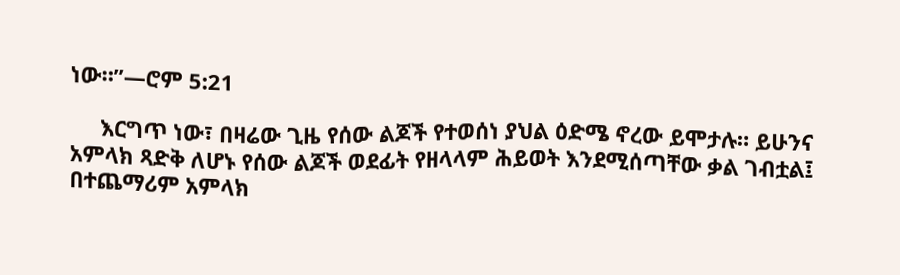ነው።”—ሮም 5:21

     እርግጥ ነው፣ በዛሬው ጊዜ የሰው ልጆች የተወሰነ ያህል ዕድሜ ኖረው ይሞታሉ። ይሁንና አምላክ ጻድቅ ለሆኑ የሰው ልጆች ወደፊት የዘላላም ሕይወት እንደሚሰጣቸው ቃል ገብቷል፤ በተጨማሪም አምላክ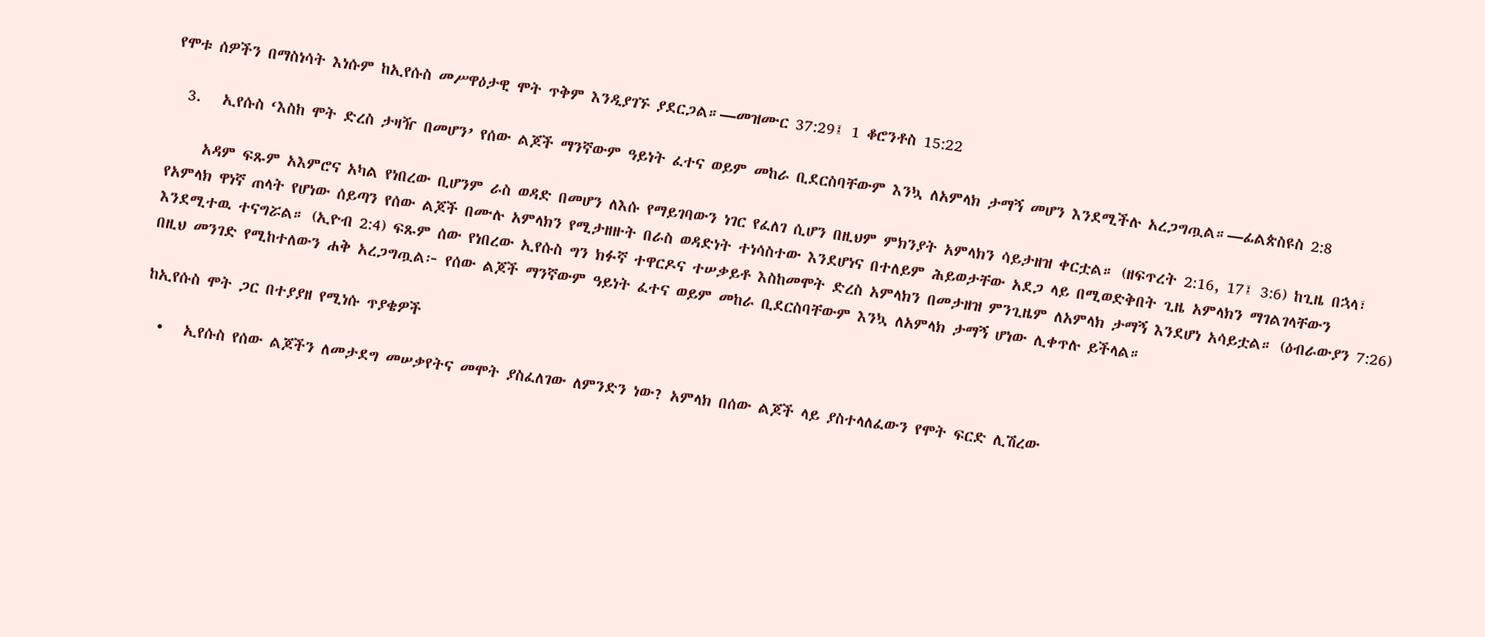የሞቱ ሰዎችን በማስነሳት እነሱም ከኢየሱስ መሥዋዕታዊ ሞት ጥቅም እንዲያገኙ ያደርጋል።—መዝሙር 37:29፤ 1 ቆሮንቶስ 15:22

  3.   ኢየሱስ ‘እስከ ሞት ድረስ ታዛዥ በመሆን’ የሰው ልጆች ማንኛውም ዓይነት ፈተና ወይም መከራ ቢደርስባቸውም እንኳ ለአምላክ ታማኝ መሆን እንደሚችሉ አረጋግጧል።—ፊልጵስዩስ 2:8

     አዳም ፍጹም አእምሮና አካል የነበረው ቢሆንም ራስ ወዳድ በመሆን ለእሱ የማይገባውን ነገር የፈለገ ሲሆን በዚህም ምክንያት አምላክን ሳይታዘዝ ቀርቷል። (ዘፍጥረት 2:16, 17፤ 3:6) ከጊዜ በኋላ፣ የአምላክ ዋነኛ ጠላት የሆነው ሰይጣን የሰው ልጆች በሙሉ አምላክን የሚታዘዙት በራስ ወዳድነት ተነሳስተው እንደሆነና በተለይም ሕይወታቸው አደጋ ላይ በሚወድቅበት ጊዜ አምላክን ማገልገላቸውን እንደሚተዉ ተናግሯል። (ኢዮብ 2:4) ፍጹም ሰው የነበረው ኢየሱስ ግን ክፉኛ ተዋርዶና ተሠቃይቶ እስከመሞት ድረስ አምላክን በመታዘዝ ምንጊዜም ለአምላክ ታማኝ እንደሆነ አሳይቷል። (ዕብራውያን 7:26) በዚህ መንገድ የሚከተለውን ሐቅ አረጋግጧል፦ የሰው ልጆች ማንኛውም ዓይነት ፈተና ወይም መከራ ቢደርስባቸውም እንኳ ለአምላክ ታማኝ ሆነው ሊቀጥሉ ይችላል።

ከኢየሱስ ሞት ጋር በተያያዘ የሚነሱ ጥያቄዎች

  •   ኢየሱስ የሰው ልጆችን ለመታደግ መሠቃየትና መሞት ያስፈለገው ለምንድን ነው? አምላክ በሰው ልጆች ላይ ያስተላለፈውን የሞት ፍርድ ሊሽረው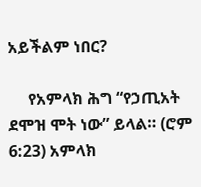አይችልም ነበር?

     የአምላክ ሕግ “የኃጢአት ደሞዝ ሞት ነው” ይላል። (ሮም 6:23) አምላክ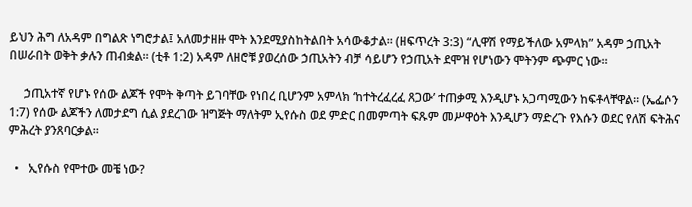ይህን ሕግ ለአዳም በግልጽ ነግሮታል፤ አለመታዘዙ ሞት እንደሚያስከትልበት አሳውቆታል። (ዘፍጥረት 3:3) “ሊዋሽ የማይችለው አምላክ” አዳም ኃጢአት በሠራበት ወቅት ቃሉን ጠብቋል። (ቲቶ 1:2) አዳም ለዘሮቹ ያወረሰው ኃጢአትን ብቻ ሳይሆን የኃጢአት ደሞዝ የሆነውን ሞትንም ጭምር ነው።

     ኃጢአተኛ የሆኑ የሰው ልጆች የሞት ቅጣት ይገባቸው የነበረ ቢሆንም አምላክ ‘ከተትረፈረፈ ጸጋው’ ተጠቃሚ እንዲሆኑ አጋጣሚውን ከፍቶላቸዋል። (ኤፌሶን 1:7) የሰው ልጆችን ለመታደግ ሲል ያደረገው ዝግጅት ማለትም ኢየሱስ ወደ ምድር በመምጣት ፍጹም መሥዋዕት እንዲሆን ማድረጉ የእሱን ወደር የለሽ ፍትሕና ምሕረት ያንጸባርቃል።

  •   ኢየሱስ የሞተው መቼ ነው?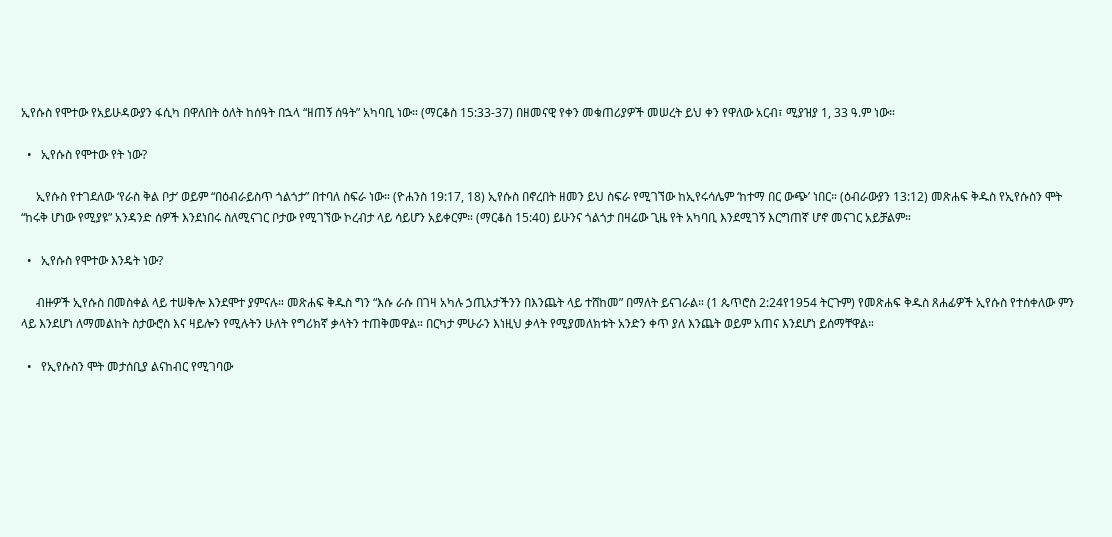ኢየሱስ የሞተው የአይሁዳውያን ፋሲካ በዋለበት ዕለት ከሰዓት በኋላ “ዘጠኝ ሰዓት” አካባቢ ነው። (ማርቆስ 15:33-37) በዘመናዊ የቀን መቁጠሪያዎች መሠረት ይህ ቀን የዋለው አርብ፣ ሚያዝያ 1, 33 ዓ.ም ነው።

  •   ኢየሱስ የሞተው የት ነው?

     ኢየሱስ የተገደለው ‘የራስ ቅል ቦታ’ ወይም “በዕብራይስጥ ጎልጎታ” በተባለ ስፍራ ነው። (ዮሐንስ 19:17, 18) ኢየሱስ በኖረበት ዘመን ይህ ስፍራ የሚገኘው ከኢየሩሳሌም ‘ከተማ በር ውጭ’ ነበር። (ዕብራውያን 13:12) መጽሐፍ ቅዱስ የኢየሱስን ሞት “ከሩቅ ሆነው የሚያዩ” አንዳንድ ሰዎች እንደነበሩ ስለሚናገር ቦታው የሚገኘው ኮረብታ ላይ ሳይሆን አይቀርም። (ማርቆስ 15:40) ይሁንና ጎልጎታ በዛሬው ጊዜ የት አካባቢ እንደሚገኝ እርግጠኛ ሆኖ መናገር አይቻልም።

  •   ኢየሱስ የሞተው እንዴት ነው?

     ብዙዎች ኢየሱስ በመስቀል ላይ ተሠቅሎ እንደሞተ ያምናሉ። መጽሐፍ ቅዱስ ግን “እሱ ራሱ በገዛ አካሉ ኃጢአታችንን በእንጨት ላይ ተሸከመ” በማለት ይናገራል። (1 ጴጥሮስ 2:24የ1954 ትርጉም) የመጽሐፍ ቅዱስ ጸሐፊዎች ኢየሱስ የተሰቀለው ምን ላይ እንደሆነ ለማመልከት ስታውሮስ እና ዛይሎን የሚሉትን ሁለት የግሪክኛ ቃላትን ተጠቅመዋል። በርካታ ምሁራን እነዚህ ቃላት የሚያመለክቱት አንድን ቀጥ ያለ እንጨት ወይም አጠና እንደሆነ ይሰማቸዋል።

  •   የኢየሱስን ሞት መታሰቢያ ልናከብር የሚገባው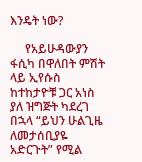እንዴት ነው?

     የአይሁዳውያን ፋሲካ በዋለበት ምሽት ላይ ኢየሱስ ከተከታዮቹ ጋር አነስ ያለ ዝግጅት ካደረገ በኋላ “ይህን ሁልጊዜ ለመታሰቢያዬ አድርጉት” የሚል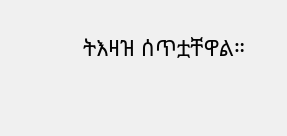ትእዛዝ ሰጥቷቸዋል።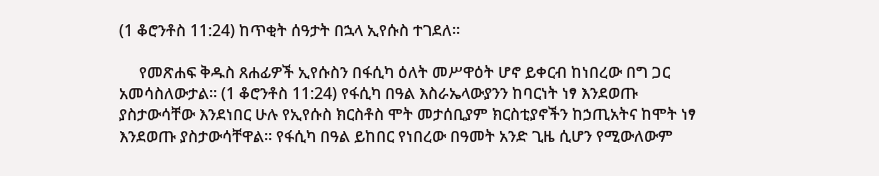(1 ቆሮንቶስ 11:24) ከጥቂት ሰዓታት በኋላ ኢየሱስ ተገደለ።

     የመጽሐፍ ቅዱስ ጸሐፊዎች ኢየሱስን በፋሲካ ዕለት መሥዋዕት ሆኖ ይቀርብ ከነበረው በግ ጋር አመሳስለውታል። (1 ቆሮንቶስ 11:24) የፋሲካ በዓል እስራኤላውያንን ከባርነት ነፃ እንደወጡ ያስታውሳቸው እንደነበር ሁሉ የኢየሱስ ክርስቶስ ሞት መታሰቢያም ክርስቲያኖችን ከኃጢአትና ከሞት ነፃ እንደወጡ ያስታውሳቸዋል። የፋሲካ በዓል ይከበር የነበረው በዓመት አንድ ጊዜ ሲሆን የሚውለውም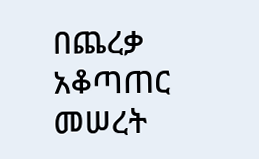በጨረቃ አቆጣጠር መሠረት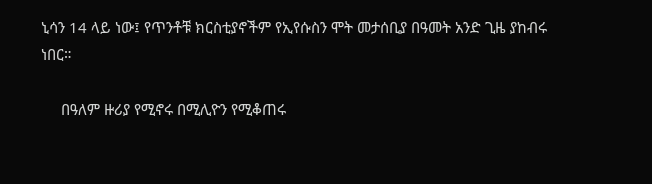ኒሳን 14 ላይ ነው፤ የጥንቶቹ ክርስቲያኖችም የኢየሱስን ሞት መታሰቢያ በዓመት አንድ ጊዜ ያከብሩ ነበር።

     በዓለም ዙሪያ የሚኖሩ በሚሊዮን የሚቆጠሩ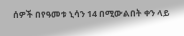ሰዎች በየዓመቱ ኒሳን 14 በሚውልበት ቀን ላይ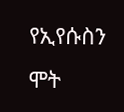የኢየሱስን ሞት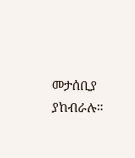መታሰቢያ ያከብራሉ።